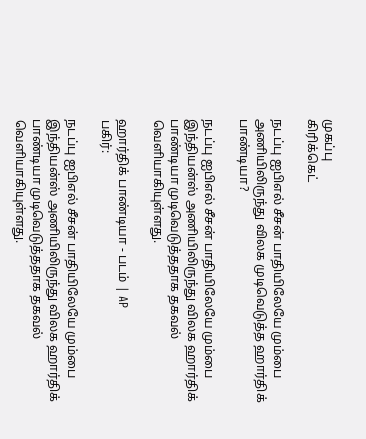முகப்பு
கிரிக்கெட்

நடப்பு ஐபிஎல் சீசன் பாதியிலேயே மும்பை அணியிலிருந்து விலக முடிவெடுத்த ஹார்திக் பாண்டியா?

நடப்பு ஐபிஎல் சீசன் பாதியிலேயே மும்பை இந்தியன்ஸ் அணியிலிருந்து விலக ஹார்திக் பாண்டியா முடிவெடுத்ததாக தகவல் வெளியாகியுள்ளது.

ஹார்திக் பாண்டியா - படம் | AP
பகிர்:

நடப்பு ஐபிஎல் சீசன் பாதியிலேயே மும்பை இந்தியன்ஸ் அணியிலிருந்து விலக ஹார்திக் பாண்டியா முடிவெடுத்ததாக தகவல் வெளியாகியுள்ளது.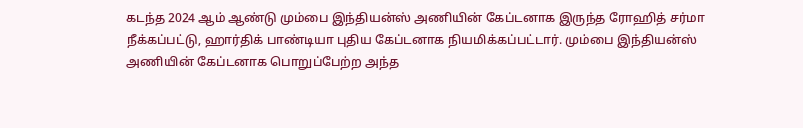கடந்த 2024 ஆம் ஆண்டு மும்பை இந்தியன்ஸ் அணியின் கேப்டனாக இருந்த ரோஹித் சர்மா நீக்கப்பட்டு, ஹார்திக் பாண்டியா புதிய கேப்டனாக நியமிக்கப்பட்டார். மும்பை இந்தியன்ஸ் அணியின் கேப்டனாக பொறுப்பேற்ற அந்த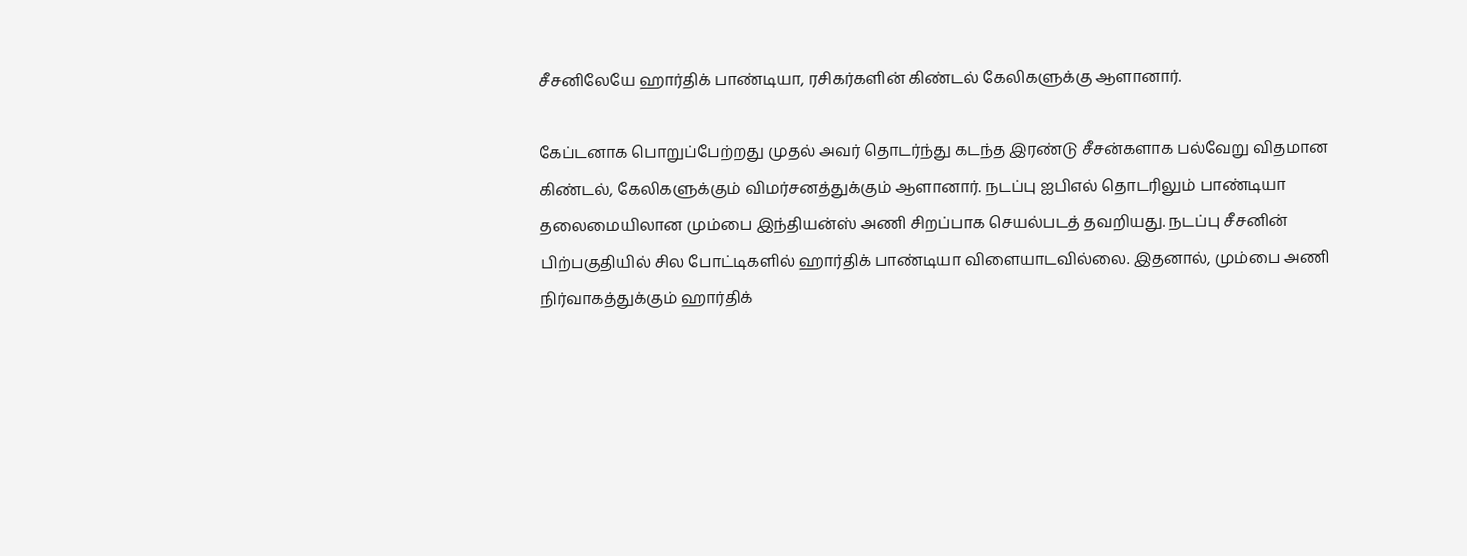சீசனிலேயே ஹார்திக் பாண்டியா, ரசிகர்களின் கிண்டல் கேலிகளுக்கு ஆளானார்.

கேப்டனாக பொறுப்பேற்றது முதல் அவர் தொடர்ந்து கடந்த இரண்டு சீசன்களாக பல்வேறு விதமான கிண்டல், கேலிகளுக்கும் விமர்சனத்துக்கும் ஆளானார். நடப்பு ஐபிஎல் தொடரிலும் பாண்டியா தலைமையிலான மும்பை இந்தியன்ஸ் அணி சிறப்பாக செயல்படத் தவறியது. நடப்பு சீசனின் பிற்பகுதியில் சில போட்டிகளில் ஹார்திக் பாண்டியா விளையாடவில்லை. இதனால், மும்பை அணி நிர்வாகத்துக்கும் ஹார்திக்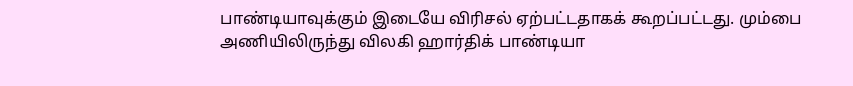பாண்டியாவுக்கும் இடையே விரிசல் ஏற்பட்டதாகக் கூறப்பட்டது. மும்பை அணியிலிருந்து விலகி ஹார்திக் பாண்டியா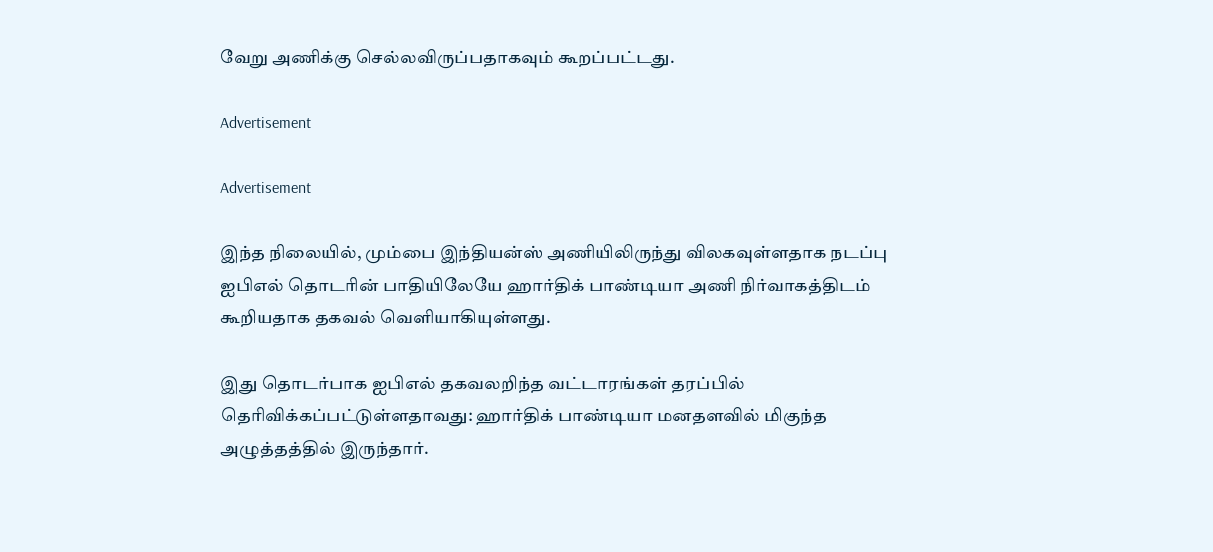வேறு அணிக்கு செல்லவிருப்பதாகவும் கூறப்பட்டது.

Advertisement

Advertisement

இந்த நிலையில், மும்பை இந்தியன்ஸ் அணியிலிருந்து விலகவுள்ளதாக நடப்பு ஐபிஎல் தொடரின் பாதியிலேயே ஹார்திக் பாண்டியா அணி நிர்வாகத்திடம் கூறியதாக தகவல் வெளியாகியுள்ளது.

இது தொடர்பாக ஐபிஎல் தகவலறிந்த வட்டாரங்கள் தரப்பில் தெரிவிக்கப்பட்டுள்ளதாவது: ஹார்திக் பாண்டியா மனதளவில் மிகுந்த அழுத்தத்தில் இருந்தார்.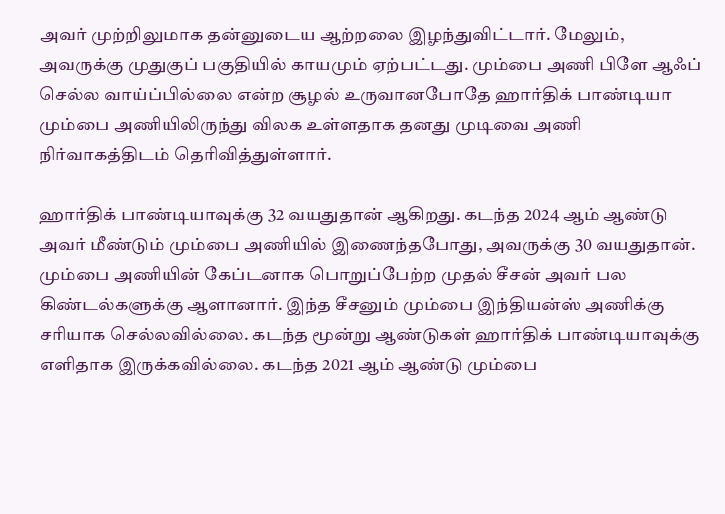அவர் முற்றிலுமாக தன்னுடைய ஆற்றலை இழந்துவிட்டார். மேலும், அவருக்கு முதுகுப் பகுதியில் காயமும் ஏற்பட்டது. மும்பை அணி பிளே ஆஃப் செல்ல வாய்ப்பில்லை என்ற சூழல் உருவானபோதே ஹார்திக் பாண்டியா மும்பை அணியிலிருந்து விலக உள்ளதாக தனது முடிவை அணி நிர்வாகத்திடம் தெரிவித்துள்ளார்.

ஹார்திக் பாண்டியாவுக்கு 32 வயதுதான் ஆகிறது. கடந்த 2024 ஆம் ஆண்டு அவர் மீண்டும் மும்பை அணியில் இணைந்தபோது, அவருக்கு 30 வயதுதான். மும்பை அணியின் கேப்டனாக பொறுப்பேற்ற முதல் சீசன் அவர் பல கிண்டல்களுக்கு ஆளானார். இந்த சீசனும் மும்பை இந்தியன்ஸ் அணிக்கு சரியாக செல்லவில்லை. கடந்த மூன்று ஆண்டுகள் ஹார்திக் பாண்டியாவுக்கு எளிதாக இருக்கவில்லை. கடந்த 2021 ஆம் ஆண்டு மும்பை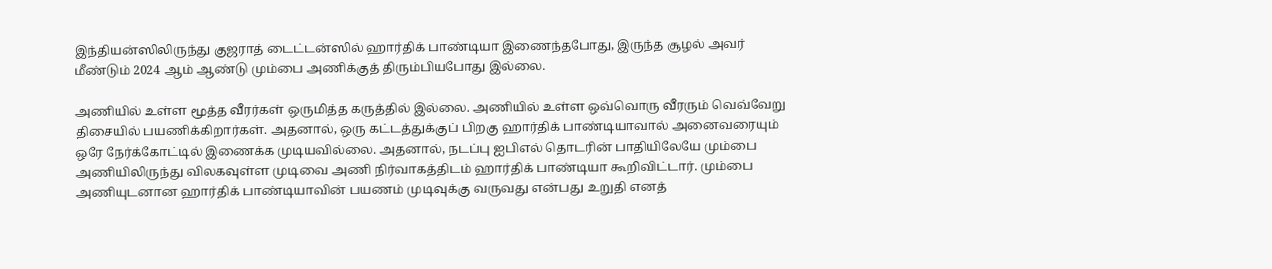இந்தியன்ஸிலிருந்து குஜராத் டைட்டன்ஸில் ஹார்திக் பாண்டியா இணைந்தபோது, இருந்த சூழல் அவர் மீண்டும் 2024 ஆம் ஆண்டு மும்பை அணிக்குத் திரும்பியபோது இல்லை.

அணியில் உள்ள மூத்த வீரர்கள் ஒருமித்த கருத்தில் இல்லை. அணியில் உள்ள ஒவ்வொரு வீரரும் வெவ்வேறு திசையில் பயணிக்கிறார்கள். அதனால், ஒரு கட்டத்துக்குப் பிறகு ஹார்திக் பாண்டியாவால் அனைவரையும் ஒரே நேர்க்கோட்டில் இணைக்க முடியவில்லை. அதனால், நடப்பு ஐபிஎல் தொடரின் பாதியிலேயே மும்பை அணியிலிருந்து விலகவுள்ள முடிவை அணி நிர்வாகத்திடம் ஹார்திக் பாண்டியா கூறிவிட்டார். மும்பை அணியுடனான ஹார்திக் பாண்டியாவின் பயணம் முடிவுக்கு வருவது என்பது உறுதி எனத்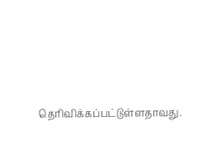தெரிவிக்கப்பட்டுள்ளதாவது.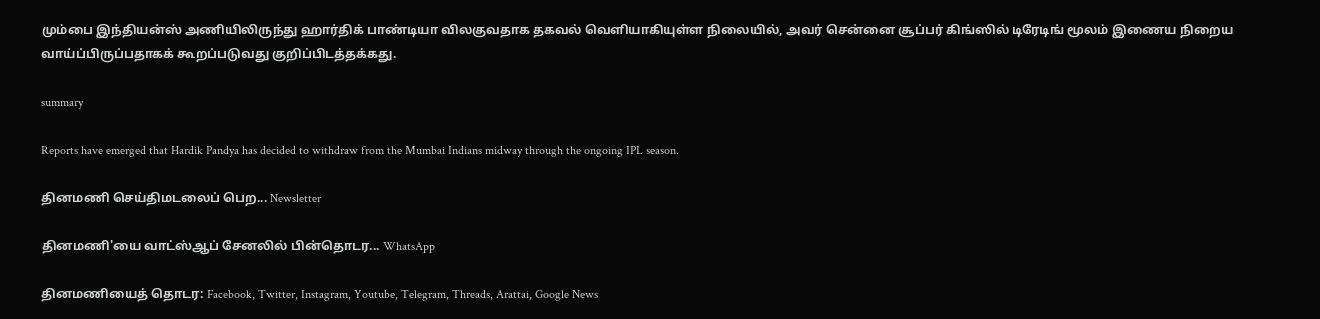மும்பை இந்தியன்ஸ் அணியிலிருந்து ஹார்திக் பாண்டியா விலகுவதாக தகவல் வெளியாகியுள்ள நிலையில், அவர் சென்னை சூப்பர் கிங்ஸில் டிரேடிங் மூலம் இணைய நிறைய வாய்ப்பிருப்பதாகக் கூறப்படுவது குறிப்பிடத்தக்கது.

summary

Reports have emerged that Hardik Pandya has decided to withdraw from the Mumbai Indians midway through the ongoing IPL season.

தினமணி செய்திமடலைப் பெற... Newsletter

தினமணி'யை வாட்ஸ்ஆப் சேனலில் பின்தொடர... WhatsApp

தினமணியைத் தொடர: Facebook, Twitter, Instagram, Youtube, Telegram, Threads, Arattai, Google News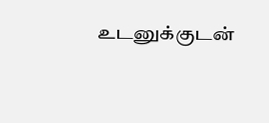உடனுக்குடன்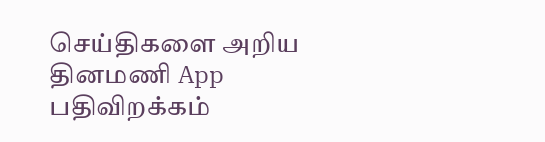செய்திகளை அறிய தினமணி App பதிவிறக்கம்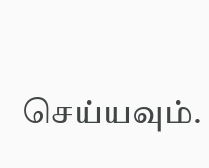செய்யவும்.